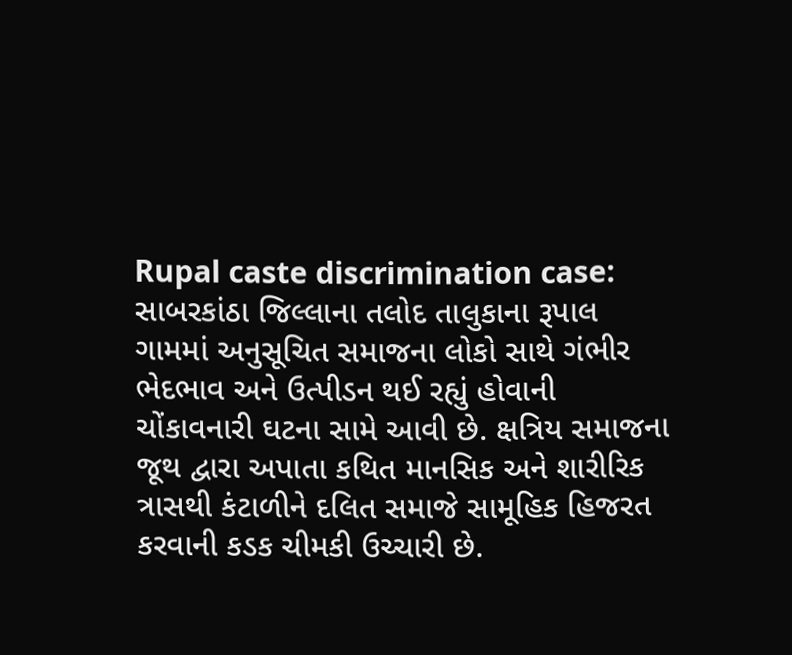Rupal caste discrimination case: સાબરકાંઠા જિલ્લાના તલોદ તાલુકાના રૂપાલ ગામમાં અનુસૂચિત સમાજના લોકો સાથે ગંભીર ભેદભાવ અને ઉત્પીડન થઈ રહ્યું હોવાની ચોંકાવનારી ઘટના સામે આવી છે. ક્ષત્રિય સમાજના જૂથ દ્વારા અપાતા કથિત માનસિક અને શારીરિક ત્રાસથી કંટાળીને દલિત સમાજે સામૂહિક હિજરત કરવાની કડક ચીમકી ઉચ્ચારી છે.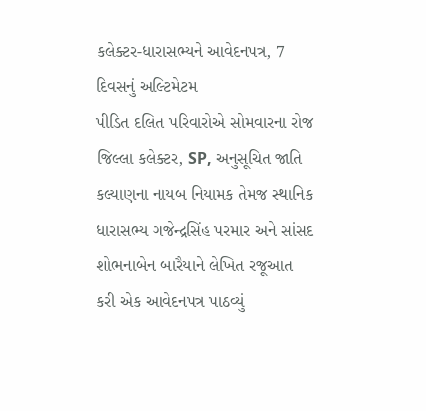કલેક્ટર-ધારાસભ્યને આવેદનપત્ર, 7 દિવસનું અલ્ટિમેટમ
પીડિત દલિત પરિવારોએ સોમવારના રોજ જિલ્લા કલેક્ટર, SP, અનુસૂચિત જાતિ કલ્યાણના નાયબ નિયામક તેમજ સ્થાનિક ધારાસભ્ય ગજેન્દ્રસિંહ પરમાર અને સાંસદ શોભનાબેન બારૈયાને લેખિત રજૂઆત કરી એક આવેદનપત્ર પાઠવ્યું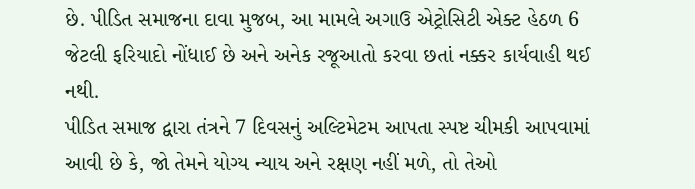છે. પીડિત સમાજના દાવા મુજબ, આ મામલે અગાઉ એટ્રોસિટી એક્ટ હેઠળ 6 જેટલી ફરિયાદો નોંધાઈ છે અને અનેક રજૂઆતો કરવા છતાં નક્કર કાર્યવાહી થઈ નથી.
પીડિત સમાજ દ્વારા તંત્રને 7 દિવસનું અલ્ટિમેટમ આપતા સ્પષ્ટ ચીમકી આપવામાં આવી છે કે, જો તેમને યોગ્ય ન્યાય અને રક્ષણ નહીં મળે, તો તેઓ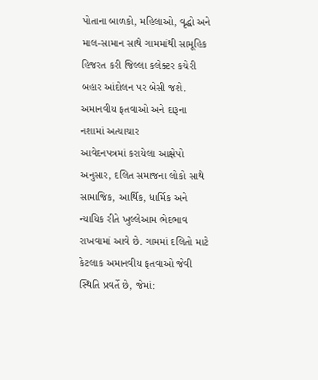પોતાના બાળકો, મહિલાઓ, વૃદ્ધો અને માલ-સામાન સાથે ગામમાંથી સામૂહિક હિજરત કરી જિલ્લા કલેક્ટર કચેરી બહાર આંદોલન પર બેસી જશે.
અમાનવીય ફતવાઓ અને દારૂના નશામાં અત્યાચાર
આવેદનપત્રમાં કરાયેલા આક્ષેપો અનુસાર, દલિત સમાજના લોકો સાથે સામાજિક, આર્થિક, ધાર્મિક અને ન્યાયિક રીતે ખુલ્લેઆમ ભેદભાવ રાખવામાં આવે છે. ગામમાં દલિતો માટે કેટલાક અમાનવીય ફતવાઓ જેવી સ્થિતિ પ્રવર્તે છે, જેમાં: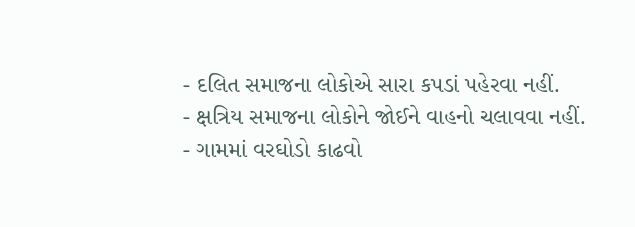- દલિત સમાજના લોકોએ સારા કપડાં પહેરવા નહીં.
- ક્ષત્રિય સમાજના લોકોને જોઈને વાહનો ચલાવવા નહીં.
- ગામમાં વરઘોડો કાઢવો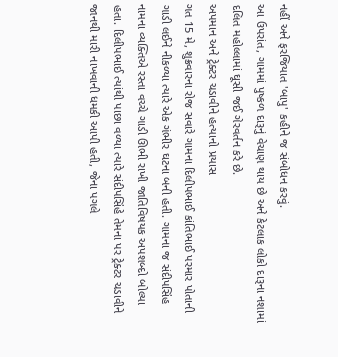નહીં અને ફરજિયાત 'બાપુ' કહીને જ સંબોધન કરવું.
આ ઉપરાંત, ગામમાં પુષ્કળ દારૂનું વેચાણ થાય છે અને કેટલાક લોકો દારૂના નશામાં દલિત મહોલ્લામાં ઘૂસી જઈ ગેરવર્તન કરે છે.
અપમાન અને ટ્રેક્ટર ચડાવીને હત્યાનો પ્રયાસ
ગત 15 મે, શુક્રવારના રોજ સવારે ગામના દિલીપભાઈ કાંતિભાઈ પરમાર પોતાની ગાડી લઈને નીકળ્યા ત્યારે એક ગંભીર ઘટના બની હતી. ગામના જ સંદીપસિંહ નામના વ્યક્તિએ રસ્તા વચ્ચે ગાડી ઊભી રાખી જાતિવિષયક અપશબ્દો બોલ્યા હતા. દિલીપભાઈ ત્યાંથી પાછા વળ્યા ત્યારે સંદીપસિંહે તેમના પર ટ્રેક્ટર ચડાવીને જાનથી મારી નાખવાની ધમકી આપી હતી, જેના પગલે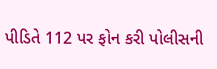પીડિતે 112 પર ફોન કરી પોલીસની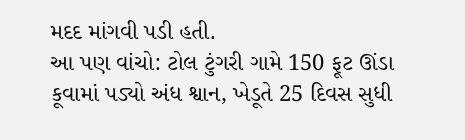મદદ માંગવી પડી હતી.
આ પણ વાંચો: ટોલ ટુંગરી ગામે 150 ફૂટ ઊંડા કૂવામાં પડ્યો અંધ શ્વાન, ખેડૂતે 25 દિવસ સુધી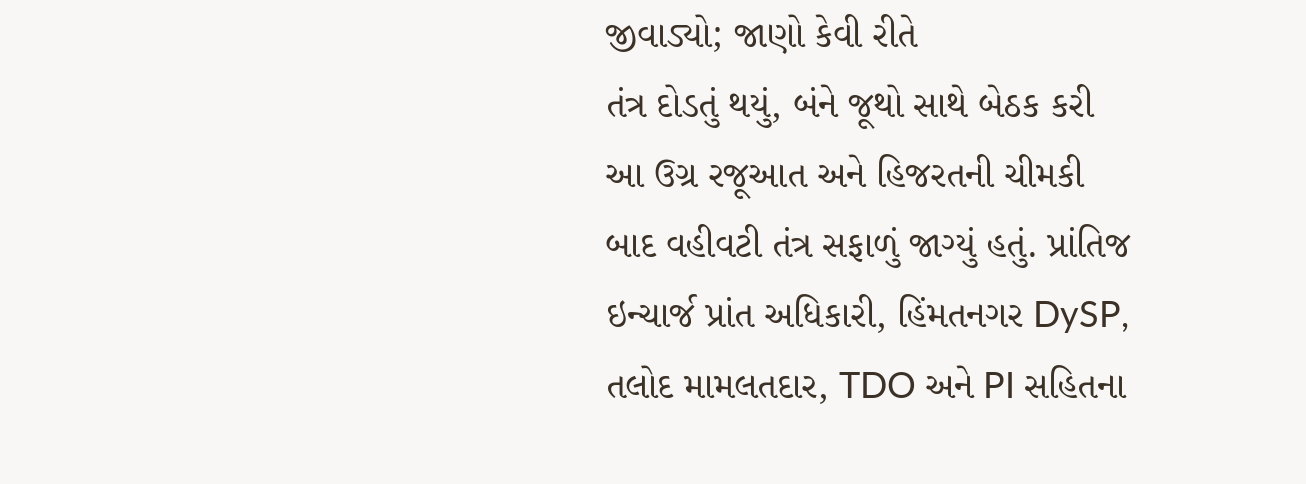જીવાડ્યો; જાણો કેવી રીતે
તંત્ર દોડતું થયું, બંને જૂથો સાથે બેઠક કરી
આ ઉગ્ર રજૂઆત અને હિજરતની ચીમકી બાદ વહીવટી તંત્ર સફાળું જાગ્યું હતું. પ્રાંતિજ ઇન્ચાર્જ પ્રાંત અધિકારી, હિંમતનગર DySP, તલોદ મામલતદાર, TDO અને PI સહિતના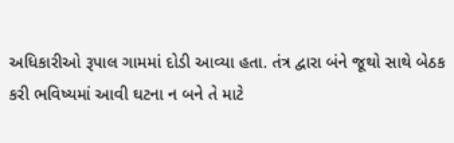અધિકારીઓ રૂપાલ ગામમાં દોડી આવ્યા હતા. તંત્ર દ્વારા બંને જૂથો સાથે બેઠક કરી ભવિષ્યમાં આવી ઘટના ન બને તે માટે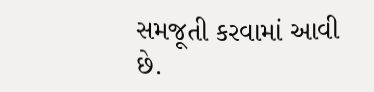સમજૂતી કરવામાં આવી છે.